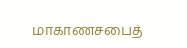மாகாணசபைத்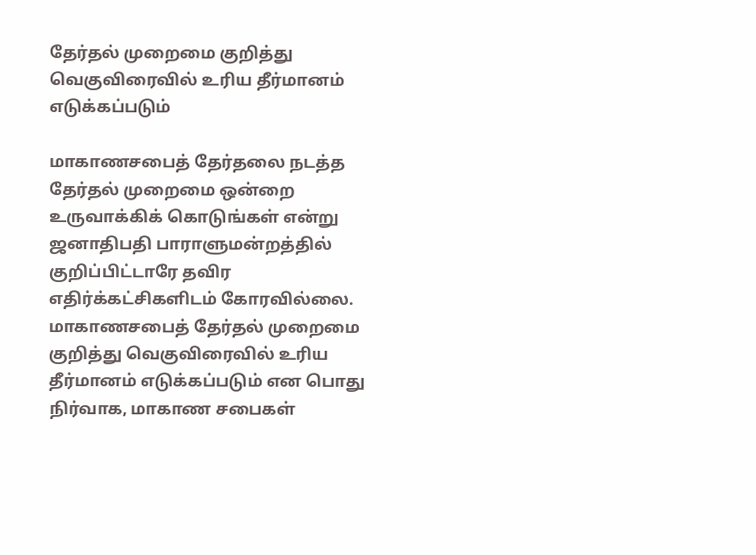தேர்தல் முறைமை குறித்து வெகுவிரைவில் உரிய தீர்மானம் எடுக்கப்படும்

மாகாணசபைத் தேர்தலை நடத்த  தேர்தல் முறைமை ஒன்றை உருவாக்கிக் கொடுங்கள் என்று ஜனாதிபதி பாராளுமன்றத்தில் குறிப்பிட்டாரே தவிர எதிர்க்கட்சிகளிடம் கோரவில்லை. மாகாணசபைத் தேர்தல் முறைமை குறித்து வெகுவிரைவில் உரிய தீர்மானம் எடுக்கப்படும் என பொது நிர்வாக, மாகாண சபைகள்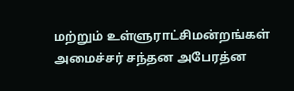மற்றும் உள்ளுராட்சிமன்றங்கள் அமைச்சர் சந்தன அபேரத்ன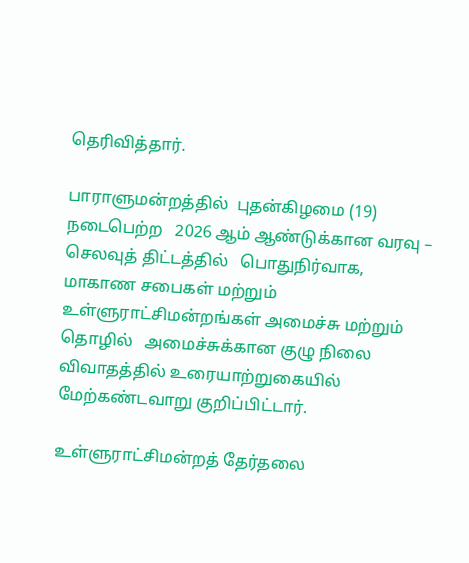தெரிவித்தார்.

பாராளுமன்றத்தில்  புதன்கிழமை (19)  நடைபெற்ற   2026 ஆம் ஆண்டுக்கான வரவு – செலவுத் திட்டத்தில்   பொதுநிர்வாக, மாகாண சபைகள் மற்றும் உள்ளுராட்சிமன்றங்கள் அமைச்சு மற்றும்  தொழில்   அமைச்சுக்கான குழு நிலை விவாதத்தில் உரையாற்றுகையில் மேற்கண்டவாறு குறிப்பிட்டார்.

உள்ளுராட்சிமன்றத் தேர்தலை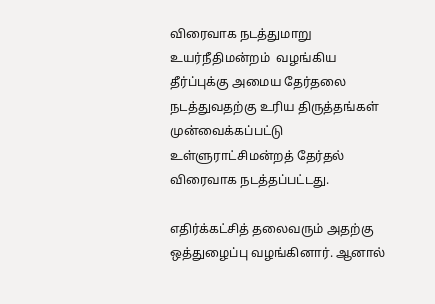விரைவாக நடத்துமாறு உயர்நீதிமன்றம்  வழங்கிய தீர்ப்புக்கு அமைய தேர்தலை நடத்துவதற்கு உரிய திருத்தங்கள் முன்வைக்கப்பட்டு உள்ளுராட்சிமன்றத் தேர்தல் விரைவாக நடத்தப்பட்டது.

எதிர்க்கட்சித் தலைவரும் அதற்கு  ஒத்துழைப்பு வழங்கினார். ஆனால்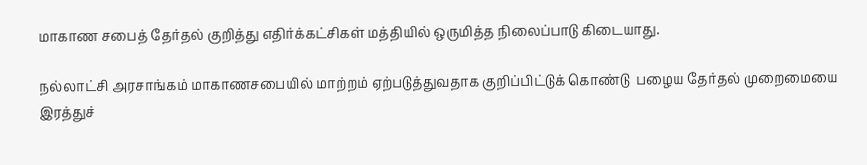மாகாண சபைத் தேர்தல் குறித்து எதிர்க்கட்சிகள் மத்தியில் ஒருமித்த நிலைப்பாடு கிடையாது.

நல்லாட்சி அரசாங்கம் மாகாணசபையில் மாற்றம் ஏற்படுத்துவதாக குறிப்பிட்டுக் கொண்டு  பழைய தேர்தல் முறைமையை இரத்துச்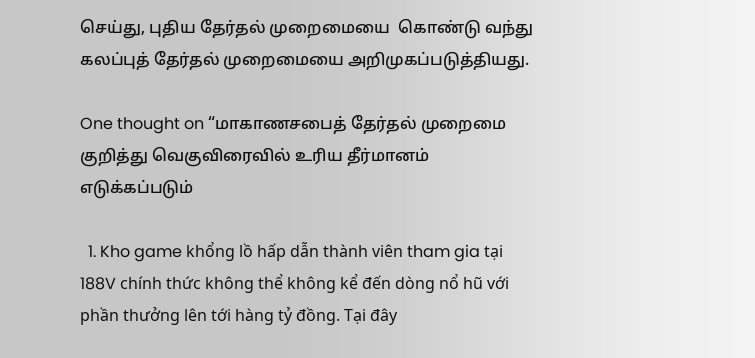செய்து, புதிய தேர்தல் முறைமையை  கொண்டு வந்து கலப்புத் தேர்தல் முறைமையை அறிமுகப்படுத்தியது.

One thought on “மாகாணசபைத் தேர்தல் முறைமை குறித்து வெகுவிரைவில் உரிய தீர்மானம் எடுக்கப்படும்

  1. Kho game khổng lồ hấp dẫn thành viên tham gia tại 188V chính thức không thể không kể đến dòng nổ hũ với phần thưởng lên tới hàng tỷ đồng. Tại đây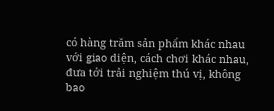có hàng trăm sản phẩm khác nhau với giao diện, cách chơi khác nhau, đưa tới trải nghiệm thú vị, không bao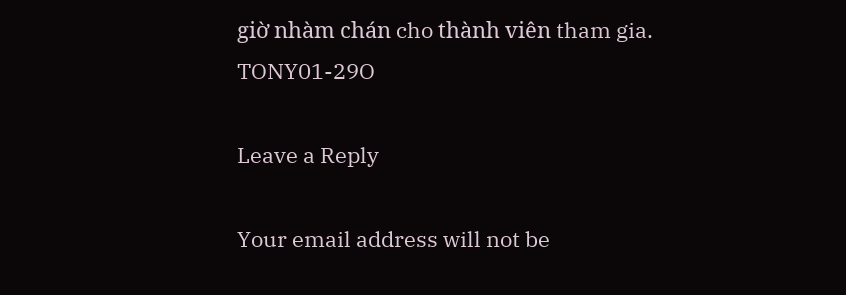giờ nhàm chán cho thành viên tham gia. TONY01-29O

Leave a Reply

Your email address will not be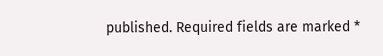published. Required fields are marked *